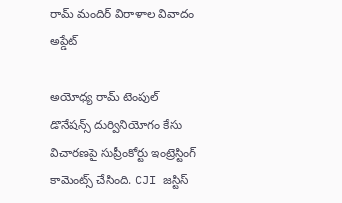రామ్ మందిర్ విరాళాల వివాదం అప్డేట్

అయోధ్య రామ్ టెంపుల్ డొనేషన్స్ దుర్వినియోగం కేసు విచారణపై సుప్రీంకోర్టు ఇంట్రెస్టింగ్ కామెంట్స్ చేసింది. CJI జస్టిస్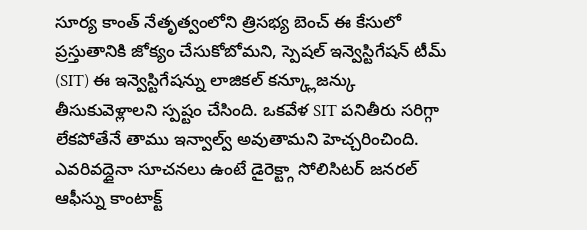సూర్య కాంత్ నేతృత్వంలోని త్రిసభ్య బెంచ్ ఈ కేసులో ప్రస్తుతానికి జోక్యం చేసుకోబోమని, స్పెషల్ ఇన్వెస్టిగేషన్ టీమ్ (SIT) ఈ ఇన్వెస్టిగేషన్ను లాజికల్ కన్క్లూజన్కు తీసుకువెళ్లాలని స్పష్టం చేసింది. ఒకవేళ SIT పనితీరు సరిగ్గా లేకపోతేనే తాము ఇన్వాల్వ్ అవుతామని హెచ్చరించింది. ఎవరివద్దైనా సూచనలు ఉంటే డైరెక్ట్గా సోలిసిటర్ జనరల్ ఆఫీస్ను కాంటాక్ట్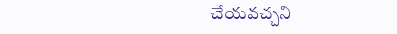చేయవచ్చని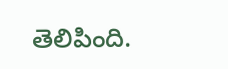తెలిపింది.